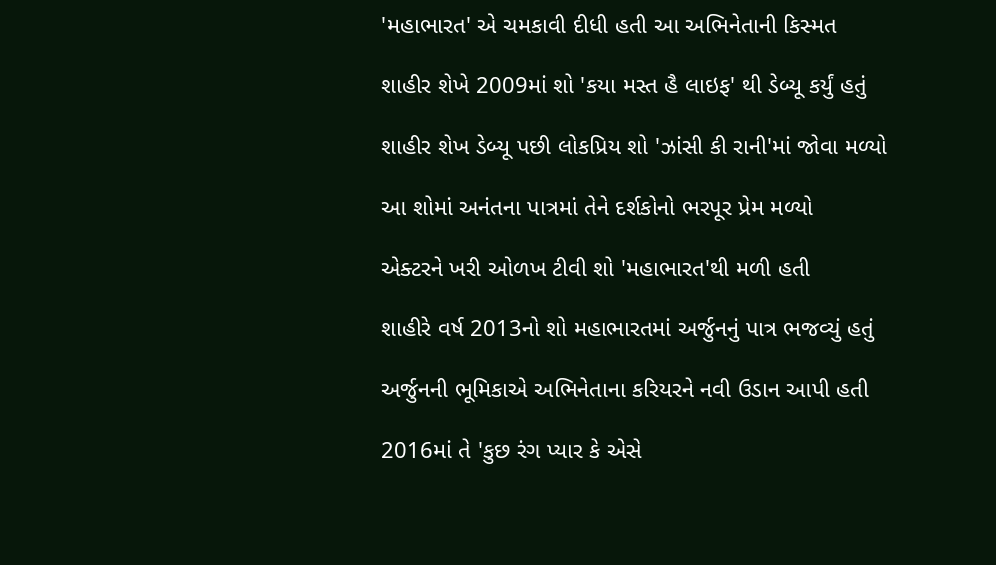'મહાભારત' એ ચમકાવી દીધી હતી આ અભિનેતાની કિસ્મત

શાહીર શેખે 2009માં શો 'કયા મસ્ત હૈ લાઇફ' થી ડેબ્યૂ કર્યું હતું

શાહીર શેખ ડેબ્યૂ પછી લોકપ્રિય શો 'ઝાંસી કી રાની'માં જોવા મળ્યો

આ શોમાં અનંતના પાત્રમાં તેને દર્શકોનો ભરપૂર પ્રેમ મળ્યો

એક્ટરને ખરી ઓળખ ટીવી શો 'મહાભારત'થી મળી હતી

શાહીરે વર્ષ 2013નો શો મહાભારતમાં અર્જુનનું પાત્ર ભજવ્યું હતું

અર્જુનની ભૂમિકાએ અભિનેતાના કરિયરને નવી ઉડાન આપી હતી

2016માં તે 'કુછ રંગ પ્યાર કે એસે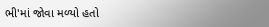ભી'માં જોવા મળ્યો હતો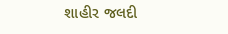શાહીર જલદી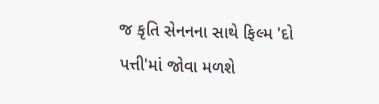જ કૃતિ સેનનના સાથે ફિલ્મ 'દો પત્તી'માં જોવા મળશે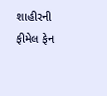શાહીરની ફીમેલ ફેન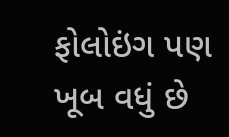ફોલોઇંગ પણ ખૂબ વધું છે